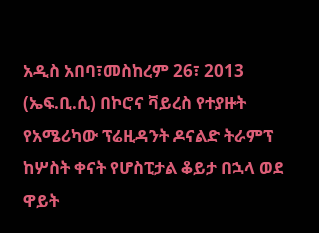አዲስ አበባ፣መስከረም 26፣ 2013 (ኤፍ.ቢ.ሲ) በኮሮና ቫይረስ የተያዙት የአሜሪካው ፕሬዚዳንት ዶናልድ ትራምፕ ከሦስት ቀናት የሆስፒታል ቆይታ በኋላ ወደ ዋይት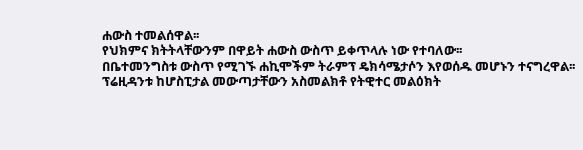ሐውስ ተመልሰዋል፡፡
የህክምና ክትትላቸውንም በዋይት ሐውስ ውስጥ ይቀጥላሉ ነው የተባለው፡፡
በቤተመንግስቱ ውስጥ የሚገኙ ሐኪሞችም ትራምፕ ዴክሳሜታሶን እየወሰዱ መሆኑን ተናግረዋል፡፡
ፕሬዚዳንቱ ከሆስፒታል መውጣታቸውን አስመልክቶ የትዊተር መልዕክት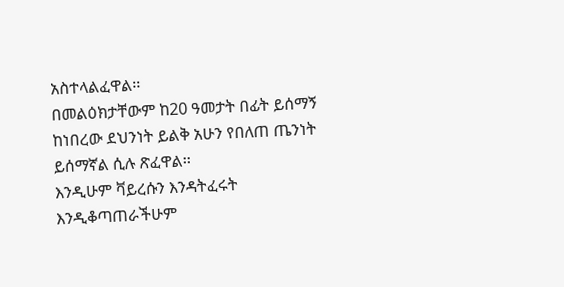አስተላልፈዋል፡፡
በመልዕክታቸውም ከ20 ዓመታት በፊት ይሰማኝ ከነበረው ደህንነት ይልቅ አሁን የበለጠ ጤንነት ይሰማኛል ሲሉ ጽፈዋል፡፡
እንዲሁም ቫይረሱን እንዳትፈሩት እንዲቆጣጠራችሁም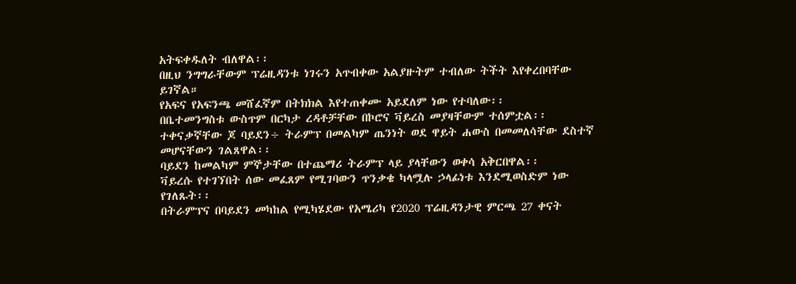አትፍቀዱለት ብለዋል፡፡
በዚህ ንግግራቸውም ፕሬዚዳንቱ ነገሩን አጥብቀው አልያዙትም ተብለው ትችት እየቀረበባቸው ይገኛል።
የአፍና የአፍንጫ መሸፈኛም በትክክል እየተጠቀሙ አይደለም ነው የተባለው፡፡
በቤተመንግስቱ ውስጥም በርካታ ረዳቶቻቸው በኮሮና ቫይረስ መያዛቸውም ተሰምቷል፡፡
ተቀናቃኛቸው ጆ ባይደን÷ ትራምፕ በመልካም ጤንነት ወደ ዋይት ሐውስ በመመለሳቸው ደስተኛ መሆናቸውን ገልጸዋል፡፡
ባይደን ከመልካም ምኞታቸው በተጨማሪ ትራምፕ ላይ ያላቸውን ወቀሳ አቅርበዋል፡፡
ቫይረሱ የተገኘበት ሰው መፈጸም የሚገባውን ጥንቃቄ ካላሟሉ ኃላፊነቱ እንደሚወስድም ነው የገለጹት፡፡
በትራምፕና በባይደን መካከል የሚካሄደው የአሜሪካ የ2020 ፕሬዚዳንታዊ ምርጫ 27 ቀናት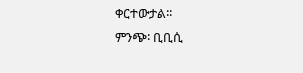ቀርተውታል፡፡
ምንጭ፡ ቢቢሲ